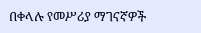በቀላሉ የመሥሪያ ማገናኛዎች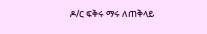ዶ/ር ፍቅሩ ማሩ ለጠቅላይ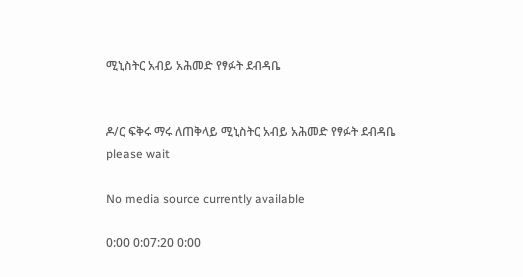ሚኒስትር አብይ አሕመድ የፃፉት ደብዳቤ


ዶ/ር ፍቅሩ ማሩ ለጠቅላይ ሚኒስትር አብይ አሕመድ የፃፉት ደብዳቤ
please wait

No media source currently available

0:00 0:07:20 0:00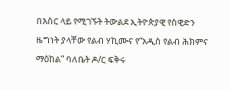በእስር ላይ የሚገኙት ትውልደ ኢትዮጵያዊ የስዊድን ዜግነት ያላቸው የልብ ሃኪሙና የ“አዲስ የልብ ሕክምና ማዕከል” ባለቤት ዶ/ር ፍቅሩ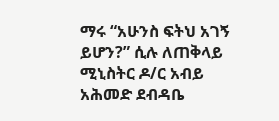ማሩ “አሁንስ ፍትህ አገኝ ይሆን?” ሲሉ ለጠቅላይ ሚኒስትር ዶ/ር አብይ አሕመድ ደብዳቤ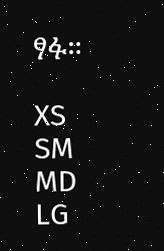ፃፉ።

XS
SM
MD
LG